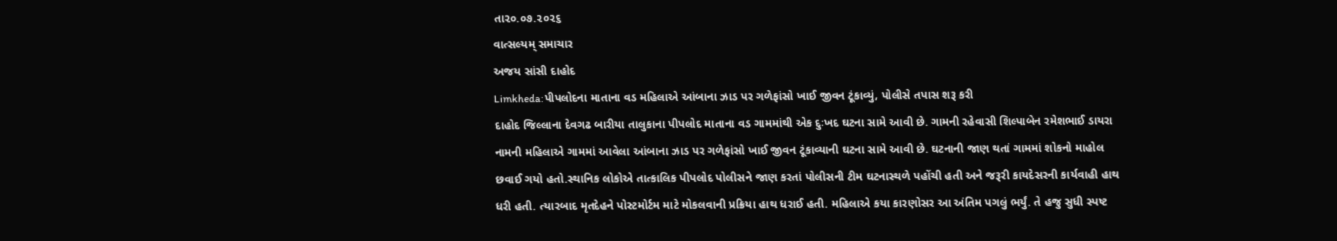તા૨૦.૦૭.૨૦૨૬
વાત્સલ્યમ્ સમાચાર
અજય સાંસી દાહોદ
Limkheda:પીપલોદના માતાના વડ મહિલાએ આંબાના ઝાડ પર ગળેફાંસો ખાઈ જીવન ટૂંકાવ્યું, પોલીસે તપાસ શરૂ કરી
દાહોદ જિલ્લાના દેવગઢ બારીયા તાલુકાના પીપલોદ માતાના વડ ગામમાંથી એક દુઃખદ ઘટના સામે આવી છે. ગામની રહેવાસી શિલ્પાબેન રમેશભાઈ ડાયરા નામની મહિલાએ ગામમાં આવેલા આંબાના ઝાડ પર ગળેફાંસો ખાઈ જીવન ટૂંકાવ્યાની ઘટના સામે આવી છે. ઘટનાની જાણ થતાં ગામમાં શોકનો માહોલ છવાઈ ગયો હતો.સ્થાનિક લોકોએ તાત્કાલિક પીપલોદ પોલીસને જાણ કરતાં પોલીસની ટીમ ઘટનાસ્થળે પહોંચી હતી અને જરૂરી કાયદેસરની કાર્યવાહી હાથ ધરી હતી. ત્યારબાદ મૃતદેહને પોસ્ટમોર્ટમ માટે મોકલવાની પ્રક્રિયા હાથ ધરાઈ હતી. મહિલાએ કયા કારણોસર આ અંતિમ પગલું ભર્યું. તે હજુ સુધી સ્પષ્ટ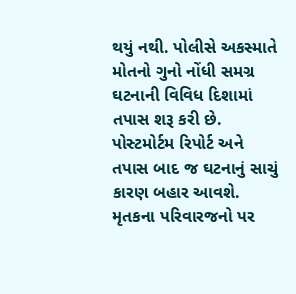થયું નથી. પોલીસે અકસ્માતે મોતનો ગુનો નોંધી સમગ્ર ઘટનાની વિવિધ દિશામાં તપાસ શરૂ કરી છે. પોસ્ટમોર્ટમ રિપોર્ટ અને તપાસ બાદ જ ઘટનાનું સાચું કારણ બહાર આવશે. મૃતકના પરિવારજનો પર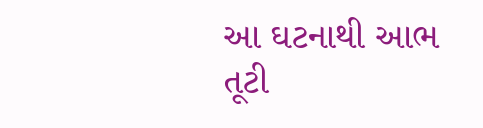આ ઘટનાથી આભ તૂટી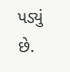પડ્યું છે.